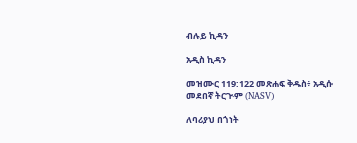ብሉይ ኪዳን

አዲስ ኪዳን

መዝሙር 119:122 መጽሐፍ ቅዱስ፥ አዲሱ መደበኛ ትርጒም (NASV)

ለባሪያህ በጎነት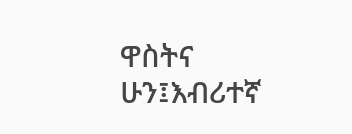ዋስትና ሁን፤እብሪተኛ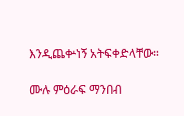እንዲጨቍነኝ አትፍቀድላቸው።

ሙሉ ምዕራፍ ማንበብ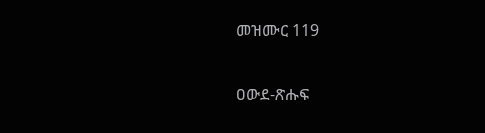መዝሙር 119

ዐውደ-ጽሑፍ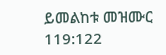ይመልከቱ መዝሙር 119:122